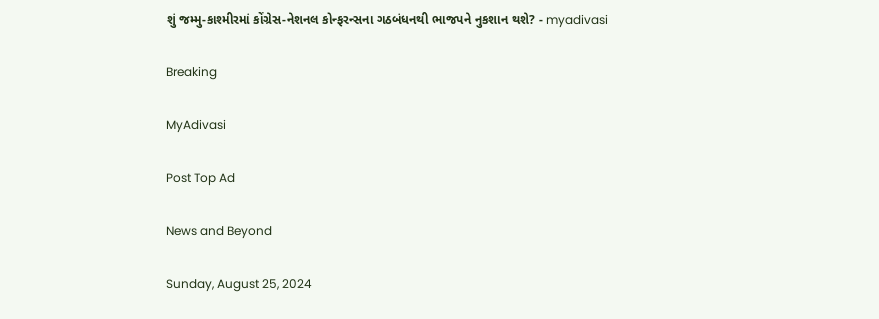શું જમ્મુ-કાશ્મીરમાં કોંગ્રેસ-નેશનલ કોન્ફરન્સના ગઠબંધનથી ભાજપને નુકશાન થશે? - myadivasi

Breaking

MyAdivasi

Post Top Ad

News and Beyond

Sunday, August 25, 2024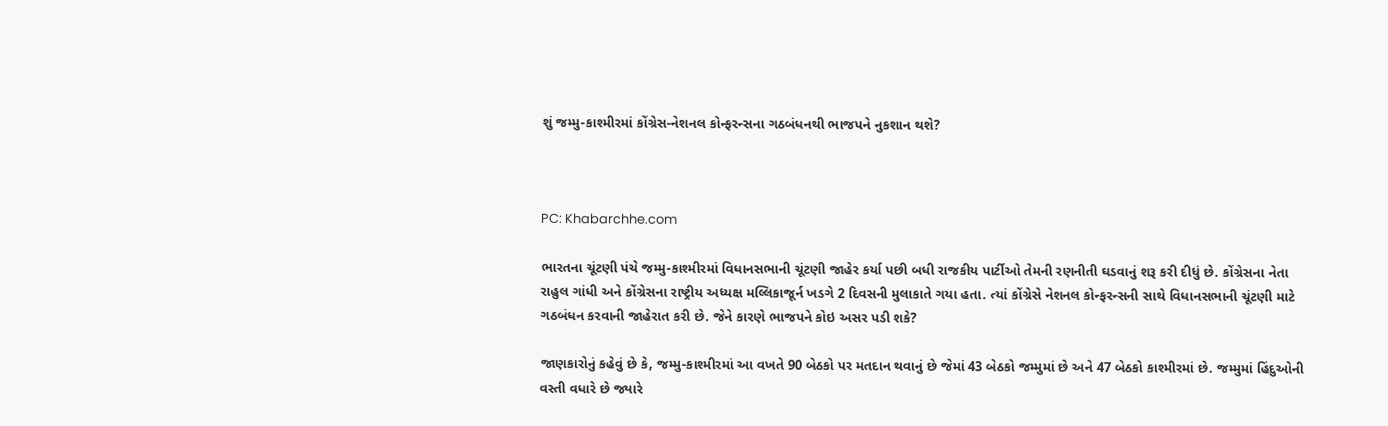શું જમ્મુ-કાશ્મીરમાં કોંગ્રેસ-નેશનલ કોન્ફરન્સના ગઠબંધનથી ભાજપને નુકશાન થશે?



PC: Khabarchhe.com

ભારતના ચૂંટણી પંચે જમ્મુ-કાશ્મીરમાં વિધાનસભાની ચૂંટણી જાહેર કર્યા પછી બધી રાજકીય પાર્ટીઓ તેમની રણનીતી ઘડવાનું શરૂ કરી દીધું છે. કોંગ્રેસના નેતા રાહુલ ગાંધી અને કોંગ્રેસના રાષ્ટ્રીય અધ્યક્ષ મલ્લિકાજૂર્ન ખડગે 2 દિવસની મુલાકાતે ગયા હતા. ત્યાં કોંગ્રેસે નેશનલ કોન્ફરન્સની સાથે વિધાનસભાની ચૂંટણી માટે ગઠબંધન કરવાની જાહેરાત કરી છે. જેને કારણે ભાજપને કોઇ અસર પડી શકે?

જાણકારોનું કહેવું છે કે, જમ્મુ-કાશ્મીરમાં આ વખતે 90 બેઠકો પર મતદાન થવાનું છે જેમાં 43 બેઠકો જમ્મુમાં છે અને 47 બેઠકો કાશ્મીરમાં છે. જમ્મુમાં હિંદુઓની વસ્તી વધારે છે જ્યારે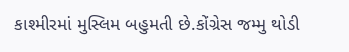કાશ્મીરમાં મુસ્લિમ બહુમતી છે.કોંગ્રેસ જમ્મુ થોડી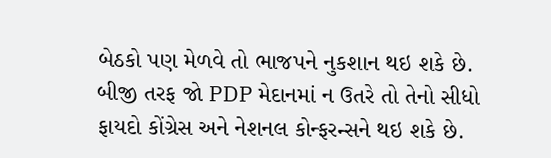બેઠકો પણ મેળવે તો ભાજપને નુકશાન થઇ શકે છે. બીજી તરફ જો PDP મેદાનમાં ન ઉતરે તો તેનો સીધો ફાયદો કોંગ્રેસ અને નેશનલ કોન્ફરન્સને થઇ શકે છે.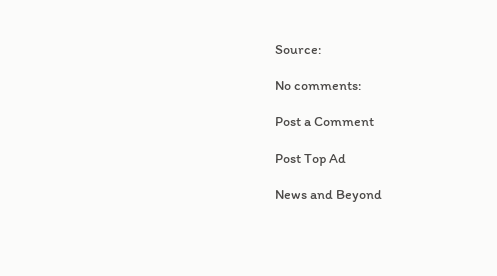Source:

No comments:

Post a Comment

Post Top Ad

News and Beyond